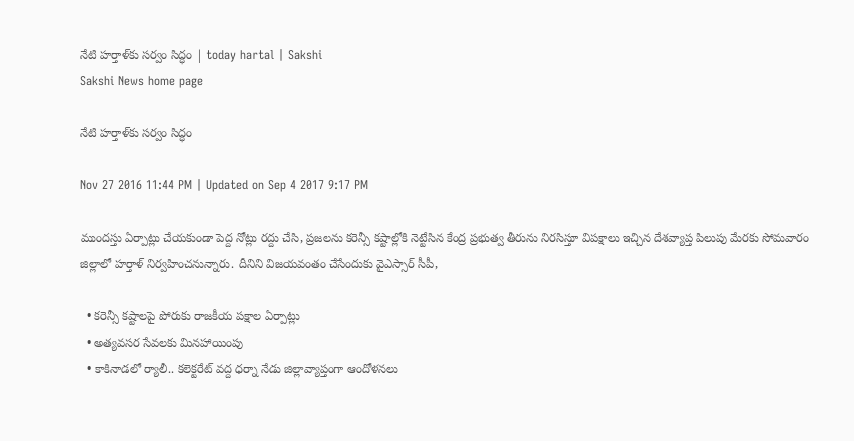నేటి హర్తాళ్‌కు సర్వం సిద్ధం | today hartal | Sakshi
Sakshi News home page

నేటి హర్తాళ్‌కు సర్వం సిద్ధం

Nov 27 2016 11:44 PM | Updated on Sep 4 2017 9:17 PM

ముందస్తు ఏర్పాట్లు చేయకుండా పెద్ద నోట్లు రద్దు చేసి, ప్రజలను కరెన్సీ కష్టాల్లోకి నెట్టేసిన కేంద్ర ప్రభుత్వ తీరును నిరసిస్తూ విపక్షాలు ఇచ్చిన దేశవ్యాప్త పిలుపు మేరకు సోమవారం జిల్లాలో హర్తాళ్‌ నిర్వహించనున్నారు. దీనిని విజయవంతం చేసేందుకు వైఎస్సార్‌ సీపీ,

  • కరెన్సీ కష్టాలపై పోరుకు రాజకీయ పక్షాల ఏర్పాట్లు
  • అత్యవసర సేవలకు మినహాయింపు
  • కాకినాడలో ర్యాలీ.. కలెక్టరేట్‌ వద్ద ధర్నా నేడు జిల్లావ్యాప్తంగా ఆందోళనలు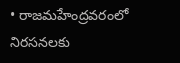• రాజమహేంద్రవరంలో నిరసనలకు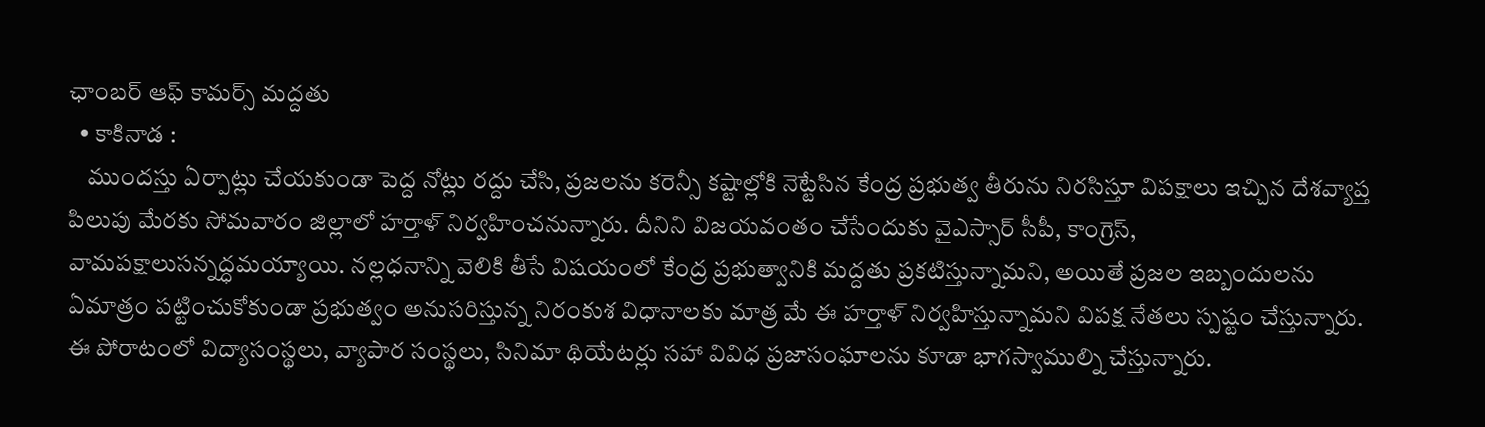ఛాంబర్‌ ఆఫ్‌ కామర్స్‌ మద్దతు
  • కాకినాడ :
    ముందస్తు ఏర్పాట్లు చేయకుండా పెద్ద నోట్లు రద్దు చేసి, ప్రజలను కరెన్సీ కష్టాల్లోకి నెట్టేసిన కేంద్ర ప్రభుత్వ తీరును నిరసిస్తూ విపక్షాలు ఇచ్చిన దేశవ్యాప్త పిలుపు మేరకు సోమవారం జిల్లాలో హర్తాళ్‌ నిర్వహించనున్నారు. దీనిని విజయవంతం చేసేందుకు వైఎస్సార్‌ సీపీ, కాంగ్రెస్, వామపక్షాలుసన్నద్ధమయ్యాయి. నల్లధనాన్ని వెలికి తీసే విషయంలో కేంద్ర ప్రభుత్వానికి మద్దతు ప్రకటిస్తున్నామని, అయితే ప్రజల ఇబ్బందులను ఏమాత్రం పట్టించుకోకుండా ప్రభుత్వం అనుసరిస్తున్న నిరంకుశ విధానాలకు మాత్ర మే ఈ హర్తాళ్‌ నిర్వహిస్తున్నామని విపక్ష నేతలు స్పష్టం చేస్తున్నారు. ఈ పోరాటంలో విద్యాసంస్థలు, వ్యాపార సంస్థలు, సినిమా థియేటర్లు సహా వివిధ ప్రజాసంఘాలను కూడా భాగస్వాముల్ని చేస్తున్నారు.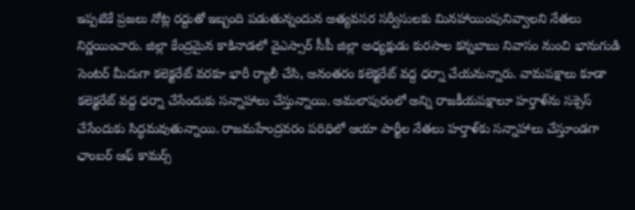ఇప్పటికే ప్రజలు నోట్ల రద్దుతో ఇబ్బంది పడుతున్నందున అత్యవసర సర్వీసులకు మినహాయింపునివ్వాలని నేతలు నిర్ణయించారు. జిల్లా కేంద్రమైన కాకినాడలో వైఎస్సార్‌ సీపీ జిల్లా అధ్యక్షుడు కురసాల కన్నబాబు నివాసం నుంచి భానుగుడి సెంటర్‌ మీదుగా కలెక్టరేట్‌ వరకూ భారీ ర్యాలీ చేసి, అనంతరం కలెక్టరేట్‌ వద్ద ధర్నా చేయనున్నారు. వామపక్షాలు కూడా కలెక్టరేట్‌ వద్ద ధర్నా చేసేందుకు సన్నాహాలు చేస్తున్నాయి. అమలాపురంలో అన్ని రాజకీయపక్షాలూ హర్తాళ్‌ను సక్సెస్‌ చేసేందుకు సిద్ధమవుతున్నాయి. రాజమహేంద్రవరం పరిధిలో ఆయా పార్టీల నేతలు హర్తాళ్‌కు సన్నాహాలు చేస్తూండగా ఛాంబర్‌ ఆఫ్‌ కామర్స్‌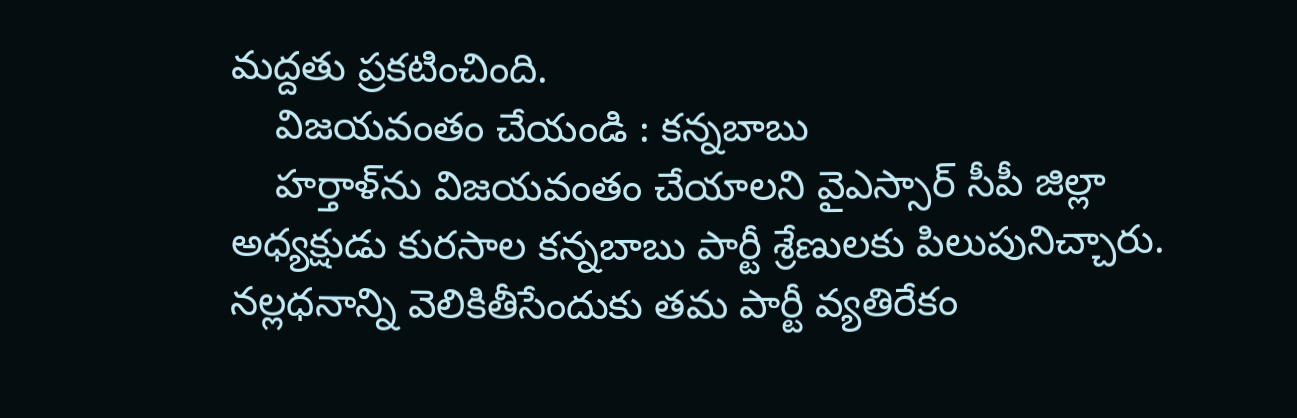మద్దతు ప్రకటించింది.
    విజయవంతం చేయండి : కన్నబాబు
    హర్తాళ్‌ను విజయవంతం చేయాలని వైఎస్సార్‌ సీపీ జిల్లా అధ్యక్షుడు కురసాల కన్నబాబు పార్టీ శ్రేణులకు పిలుపునిచ్చారు. నల్లధనాన్ని వెలికితీసేందుకు తమ పార్టీ వ్యతిరేకం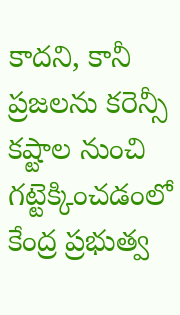కాదని, కానీ ప్రజలను కరెన్సీ కష్టాల నుంచి గట్టెక్కించడంలో కేంద్ర ప్రభుత్వ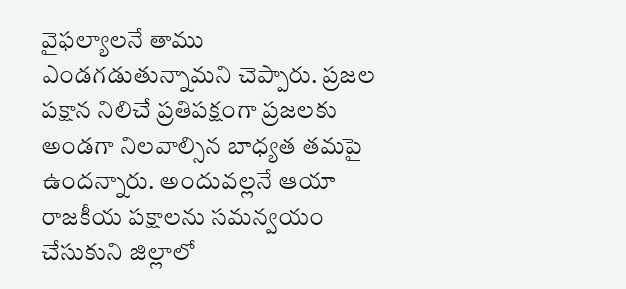వైఫల్యాలనే తాము ఎండగడుతున్నామని చెప్పారు. ప్రజల పక్షాన నిలిచే ప్రతిపక్షంగా ప్రజలకు అండగా నిలవాల్సిన బాధ్యత తమపై ఉందన్నారు. అందువల్లనే ఆయా రాజకీయ పక్షాలను సమన్వయం చేసుకుని జిల్లాలో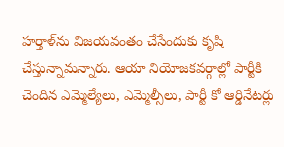హర్తాళ్‌ను విజయవంతం చేసేందుకు కృషి చేస్తున్నామన్నారు. ఆయా నియోజకవర్గాల్లో పార్టీకి చెందిన ఎమ్మెల్యేలు, ఎమ్మెల్సీలు, పార్టీ కో ఆర్డినేటర్లు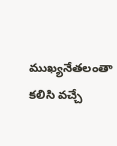ముఖ్యనేతలంతా కలిసి వచ్చే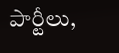పార్టీలు,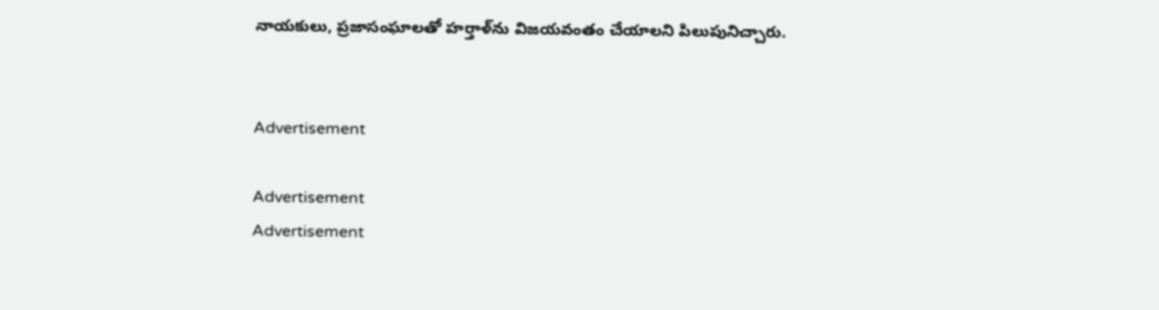నాయకులు, ప్రజాసంఘాలతో హర్తాళ్‌ను విజయవంతం చేయాలని పిలుపునిచ్చారు.


Advertisement

Advertisement
Advertisement